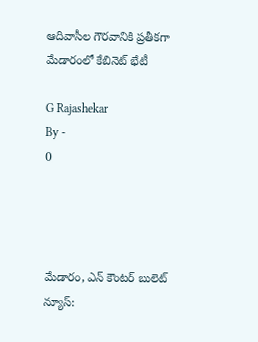ఆదివాసీల గౌరవానికి ప్రతీకగా మేడారంలో కేబినెట్ భేటీ

G Rajashekar
By -
0




మేడారం, ఎన్ కౌంటర్ బులెట్ న్యూస్: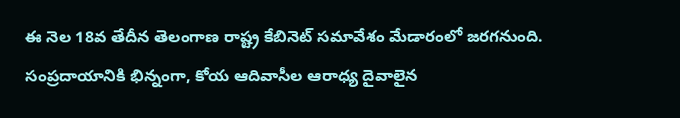ఈ నెల 18వ తేదీన తెలంగాణ రాష్ట్ర కేబినెట్‌ సమావేశం మేడారంలో జరగనుంది. సంప్రదాయానికి భిన్నంగా, కోయ ఆదివాసీల ఆరాధ్య దైవాలైన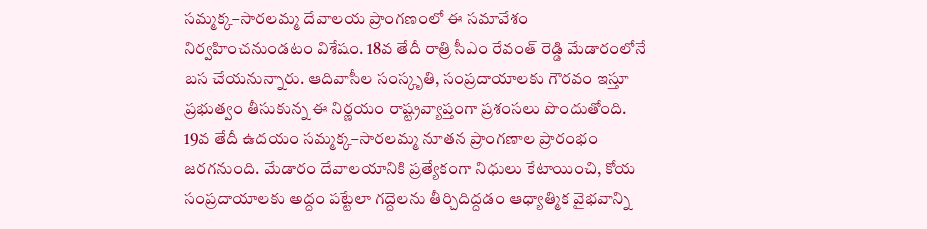సమ్మక్క–సారలమ్మ దేవాలయ ప్రాంగణంలో ఈ సమావేశం నిర్వహించనుండటం విశేషం. 18వ తేదీ రాత్రి సీఎం రేవంత్ రెడ్డి మేడారంలోనే బస చేయనున్నారు. ఆదివాసీల సంస్కృతి, సంప్రదాయాలకు గౌరవం ఇస్తూ ప్రభుత్వం తీసుకున్న ఈ నిర్ణయం రాష్ట్రవ్యాప్తంగా ప్రశంసలు పొందుతోంది. 19వ తేదీ ఉదయం సమ్మక్క–సారలమ్మ నూతన ప్రాంగణాల ప్రారంభం జరగనుంది. మేడారం దేవాలయానికి ప్రత్యేకంగా నిధులు కేటాయించి, కోయ సంప్రదాయాలకు అద్దం పట్టేలా గద్దెలను తీర్చిదిద్దడం ఆధ్యాత్మిక వైభవాన్ని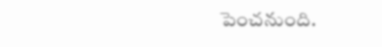పెంచనుంది.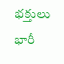భక్తులు భారీ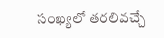సంఖ్యలో తరలివచ్చే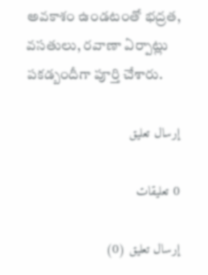అవకాశం ఉండటంతో భద్రత, వసతులు, రవాణా ఏర్పాట్లు పకడ్బందీగా పూర్తి చేశారు.

إرسال تعليق

0 تعليقات

إرسال تعليق (0)